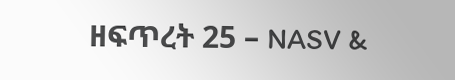ዘፍጥረት 25 – NASV &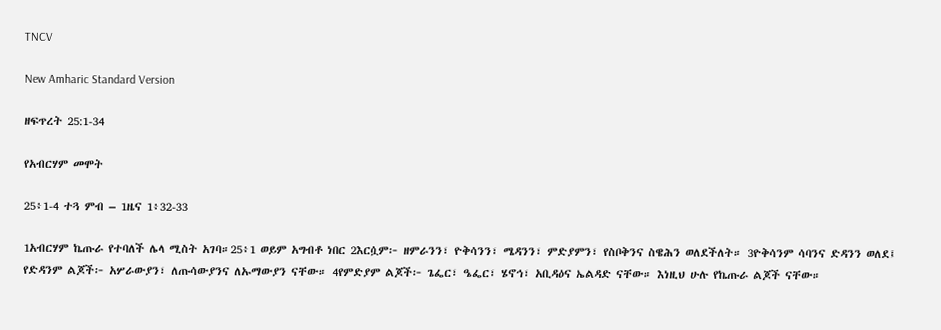TNCV

New Amharic Standard Version

ዘፍጥረት 25:1-34

የአብርሃም መሞት

25፥1-4 ተጓ ምብ – 1ዜና 1፥32-33

1አብርሃም ኬጡራ የተባለች ሌላ ሚስት አገባ።25፥1 ወይም አግብቶ ነበር 2እርሷም፦ ዘምራንን፣ ዮቅሳንን፣ ሜዳንን፣ ምድያምን፣ የስቦቅንና ስዌሕን ወለደችለት። 3ዮቅሳንም ሳባንና ድዳንን ወለደ፤ የድዳንም ልጆች፦ አሦራውያን፣ ለጡሳውያንና ለኡማውያን ናቸው። 4የምድያም ልጆች፦ ጌፌር፣ ዔፌር፣ ሄኖኅ፣ አቢዳዕና ኤልዳድ ናቸው። እነዚህ ሁሉ የኬጡራ ልጆች ናቸው።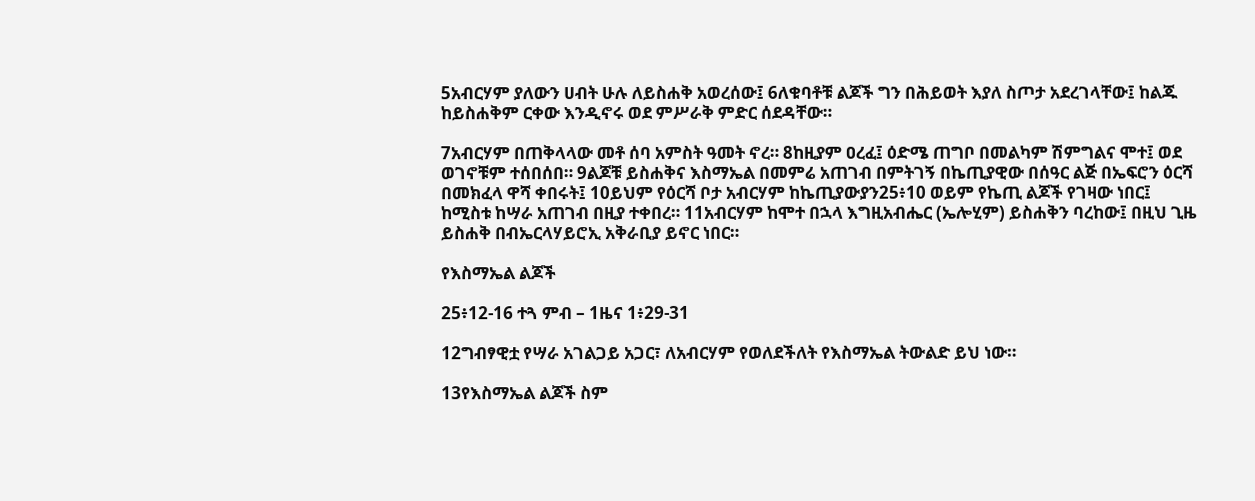5አብርሃም ያለውን ሀብት ሁሉ ለይስሐቅ አወረሰው፤ 6ለቁባቶቹ ልጆች ግን በሕይወት እያለ ስጦታ አደረገላቸው፤ ከልጁ ከይስሐቅም ርቀው እንዲኖሩ ወደ ምሥራቅ ምድር ሰደዳቸው።

7አብርሃም በጠቅላላው መቶ ሰባ አምስት ዓመት ኖረ። 8ከዚያም ዐረፈ፤ ዕድሜ ጠግቦ በመልካም ሽምግልና ሞተ፤ ወደ ወገኖቹም ተሰበሰበ። 9ልጆቹ ይስሐቅና እስማኤል በመምሬ አጠገብ በምትገኝ በኬጢያዊው በሰዓር ልጅ በኤፍሮን ዕርሻ በመክፈላ ዋሻ ቀበሩት፤ 10ይህም የዕርሻ ቦታ አብርሃም ከኬጢያውያን25፥10 ወይም የኬጢ ልጆች የገዛው ነበር፤ ከሚስቱ ከሣራ አጠገብ በዚያ ተቀበረ። 11አብርሃም ከሞተ በኋላ እግዚአብሔር (ኤሎሂም) ይስሐቅን ባረከው፤ በዚህ ጊዜ ይስሐቅ በብኤርላሃይሮኢ አቅራቢያ ይኖር ነበር።

የእስማኤል ልጆች

25፥12-16 ተጓ ምብ – 1ዜና 1፥29-31

12ግብፃዊቷ የሣራ አገልጋይ አጋር፣ ለአብርሃም የወለደችለት የእስማኤል ትውልድ ይህ ነው።

13የእስማኤል ልጆች ስም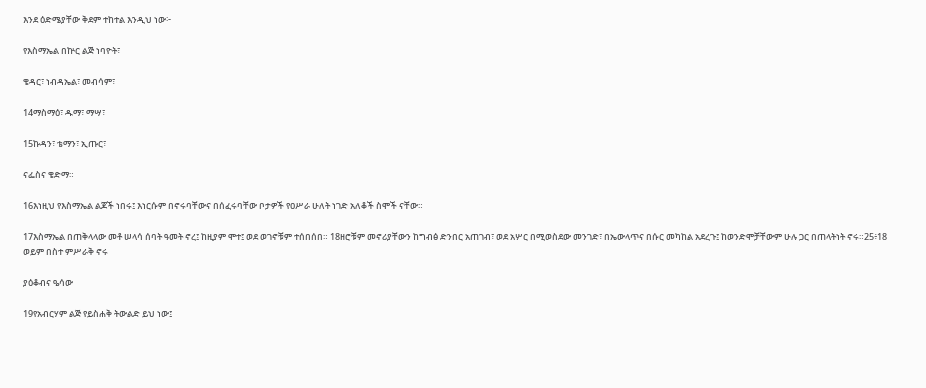እንደ ዕድሜያቸው ቅደም ተከተል እንዲህ ነው፦

የእስማኤል በኵር ልጅ ነባዮት፣

ቄዳር፣ ነብዳኤል፣ መብሳም፣

14ማስማዕ፣ ዱማ፣ ማሣ፣

15ኩዳን፣ ቴማን፣ ኢጡር፣

ናፌስና ቄድማ።

16እነዚህ የእስማኤል ልጆች ነበሩ፤ እነርሱም በኖሩባቸውና በሰፈሩባቸው ቦታዎች የዐሥራ ሁለት ነገድ አለቆች ስሞች ናቸው።

17እስማኤል በጠቅላላው መቶ ሠላሳ ሰባት ዓመት ኖረ፤ ከዚያም ሞተ፤ ወደ ወገኖቹም ተሰበሰበ። 18ዘሮቹም መኖሪያቸውን ከግብፅ ድንበር አጠገብ፣ ወደ አሦር በሚወስደው መንገድ፣ በኤውላጥና በሱር መካከል አደረጉ፤ ከወንድሞቻቸውም ሁሉ ጋር በጠላትነት ኖሩ።25፥18 ወይም በስተ ምሥራቅ ኖሩ

ያዕቆብና ዔሳው

19የአብርሃም ልጅ የይስሐቅ ትውልድ ይህ ነው፤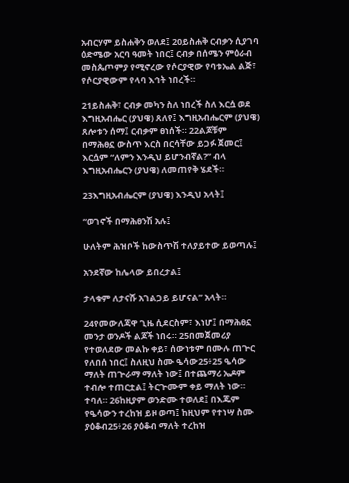አብርሃም ይስሐቅን ወለደ፤ 20ይስሐቅ ርብቃን ሲያገባ ዕድሜው አርባ ዓመት ነበር፤ ርብቃ በሰሜን ምዕራብ መስጴጦምያ የሚኖረው የሶርያዊው የባቱኤል ልጅ፣ የሶርያዊውም የላባ እኅት ነበረች።

21ይስሐቅ፣ ርብቃ መካን ስለ ነበረች ስለ እርሷ ወደ እግዚአብሔር (ያህዌ) ጸለየ፤ እግዚአብሔርም (ያህዌ) ጸሎቱን ሰማ፤ ርብቃም ፀነሰች። 22ልጆቹም በማሕፀኗ ውስጥ እርስ በርሳቸው ይጋፉ ጀመር፤ እርሷም “ለምን እንዲህ ይሆንብኛል?” ብላ እግዚአብሔርን (ያህዌ) ለመጠየቅ ሄደች።

23እግዚአብሔርም (ያህዌ) እንዲህ አላት፤

“ወገኖች በማሕፀንሽ አሉ፤

ሁለትም ሕዝቦች ከውስጥሽ ተለያይተው ይወጣሉ፤

አንደኛው ከሌላው ይበረታል፤

ታላቁም ለታናሹ አገልጋይ ይሆናል” አላት።

24የመውለጃዋ ጊዜ ሲደርስም፣ እነሆ፤ በማሕፀኗ መንታ ወንዶች ልጆች ነበሩ። 25በመጀመሪያ የተወለደው መልኩ ቀይ፣ ሰውነቱም በሙሉ ጠጕር የለበሰ ነበር፤ ስለዚህ ስሙ ዔሳው25፥25 ዔሳው ማለት ጠጕራማ ማለት ነው፤ በተጨማሪ ኤዶም ተብሎ ተጠርቷል፤ ትርጕሙም ቀይ ማለት ነው። ተባለ። 26ከዚያም ወንድሙ ተወለደ፤ በእጁም የዔሳውን ተረከዝ ይዞ ወጣ፤ ከዚህም የተነሣ ስሙ ያዕቆብ25፥26 ያዕቆብ ማለት ተረከዝ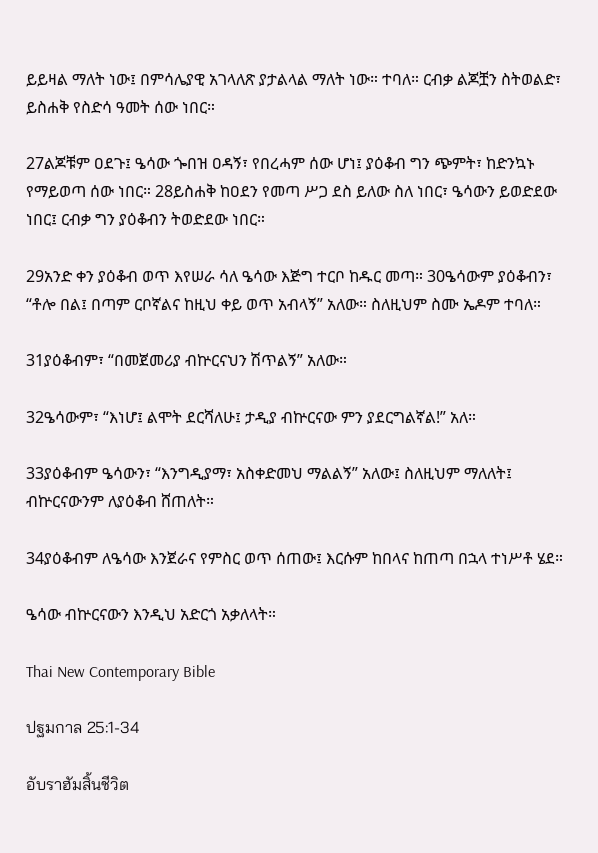ይይዛል ማለት ነው፤ በምሳሌያዊ አገላለጽ ያታልላል ማለት ነው። ተባለ። ርብቃ ልጆቿን ስትወልድ፣ ይስሐቅ የስድሳ ዓመት ሰው ነበር።

27ልጆቹም ዐደጉ፤ ዔሳው ጐበዝ ዐዳኝ፣ የበረሓም ሰው ሆነ፤ ያዕቆብ ግን ጭምት፣ ከድንኳኑ የማይወጣ ሰው ነበር። 28ይስሐቅ ከዐደን የመጣ ሥጋ ደስ ይለው ስለ ነበር፣ ዔሳውን ይወድደው ነበር፤ ርብቃ ግን ያዕቆብን ትወድደው ነበር።

29አንድ ቀን ያዕቆብ ወጥ እየሠራ ሳለ ዔሳው እጅግ ተርቦ ከዱር መጣ። 30ዔሳውም ያዕቆብን፣ “ቶሎ በል፤ በጣም ርቦኛልና ከዚህ ቀይ ወጥ አብላኝ” አለው። ስለዚህም ስሙ ኤዶም ተባለ።

31ያዕቆብም፣ “በመጀመሪያ ብኵርናህን ሽጥልኝ” አለው።

32ዔሳውም፣ “እነሆ፤ ልሞት ደርሻለሁ፤ ታዲያ ብኵርናው ምን ያደርግልኛል!” አለ።

33ያዕቆብም ዔሳውን፣ “እንግዲያማ፣ አስቀድመህ ማልልኝ” አለው፤ ስለዚህም ማለለት፤ ብኵርናውንም ለያዕቆብ ሸጠለት።

34ያዕቆብም ለዔሳው እንጀራና የምስር ወጥ ሰጠው፤ እርሱም ከበላና ከጠጣ በኋላ ተነሥቶ ሄደ።

ዔሳው ብኵርናውን እንዲህ አድርጎ አቃለላት።

Thai New Contemporary Bible

ปฐมกาล 25:1-34

อับราฮัมสิ้นชีวิต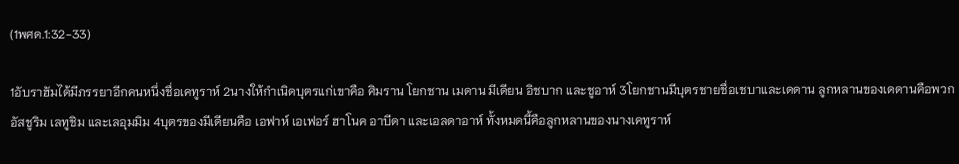(1พศด.1:32-33)

1อับราฮัมได้มีภรรยาอีกคนหนึ่งชื่อเคทูราห์ 2นางให้กำเนิดบุตรแก่เขาคือ ศิมราน โยกชาน เมดาน มีเดียน อิชบาก และชูอาห์ 3โยกชานมีบุตรชายชื่อเชบาและเดดาน ลูกหลานของเดดานคือพวกอัสชูริม เลทูชิม และเลอุมมิม 4บุตรของมีเดียนคือ เอฟาห์ เอเฟอร์ ฮาโนค อาบีดา และเอลดาอาห์ ทั้งหมดนี้คือลูกหลานของนางเคทูราห์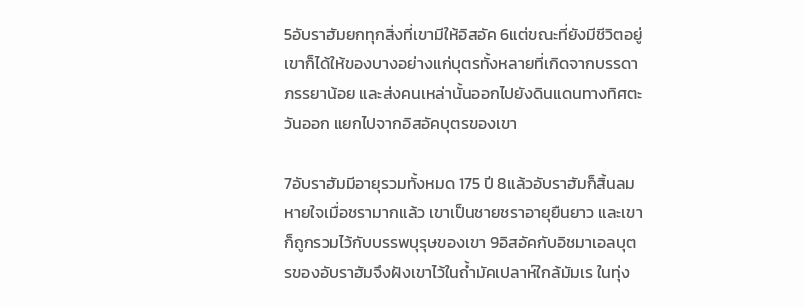5อับราฮัมยกทุกสิ่งที่เขามีให้อิสอัค 6แต่ขณะที่ยังมีชีวิตอยู่ เขาก็ได้ให้ของบางอย่างแก่บุตรทั้งหลายที่เกิดจากบรรดาภรรยาน้อย และส่งคนเหล่านั้นออกไปยังดินแดนทางทิศตะวันออก แยกไปจากอิสอัคบุตรของเขา

7อับราฮัมมีอายุรวมทั้งหมด 175 ปี 8แล้วอับราฮัมก็สิ้นลมหายใจเมื่อชรามากแล้ว เขาเป็นชายชราอายุยืนยาว และเขาก็ถูกรวมไว้กับบรรพบุรุษของเขา 9อิสอัคกับอิชมาเอลบุตรของอับราฮัมจึงฝังเขาไว้ในถ้ำมัคเปลาห์ใกล้มัมเร ในทุ่ง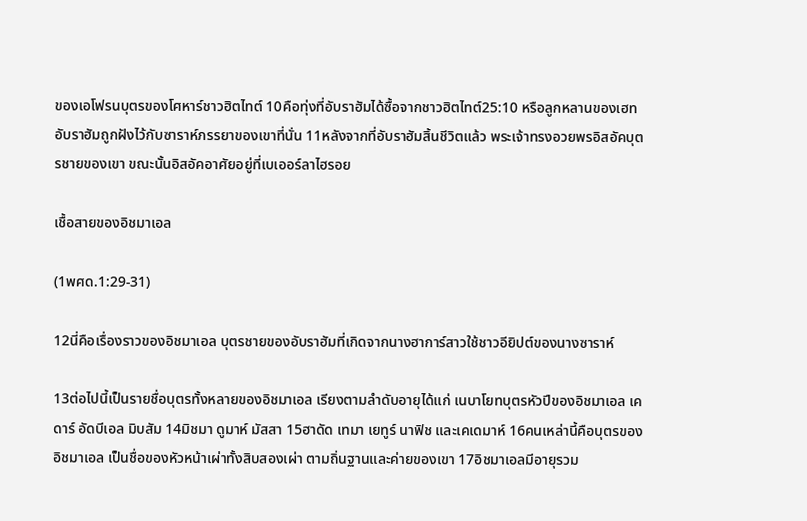ของเอโฟรนบุตรของโศหาร์ชาวฮิตไทต์ 10คือทุ่งที่อับราฮัมได้ซื้อจากชาวฮิตไทต์25:10 หรือลูกหลานของเฮท อับราฮัมถูกฝังไว้กับซาราห์ภรรยาของเขาที่นั่น 11หลังจากที่อับราฮัมสิ้นชีวิตแล้ว พระเจ้าทรงอวยพรอิสอัคบุตรชายของเขา ขณะนั้นอิสอัคอาศัยอยู่ที่เบเออร์ลาไฮรอย

เชื้อสายของอิชมาเอล

(1พศด.1:29-31)

12นี่คือเรื่องราวของอิชมาเอล บุตรชายของอับราฮัมที่เกิดจากนางฮาการ์สาวใช้ชาวอียิปต์ของนางซาราห์

13ต่อไปนี้เป็นรายชื่อบุตรทั้งหลายของอิชมาเอล เรียงตามลำดับอายุได้แก่ เนบาโยทบุตรหัวปีของอิชมาเอล เคดาร์ อัดบีเอล มิบสัม 14มิชมา ดูมาห์ มัสสา 15ฮาดัด เทมา เยทูร์ นาฟิช และเคเดมาห์ 16คนเหล่านี้คือบุตรของอิชมาเอล เป็นชื่อของหัวหน้าเผ่าทั้งสิบสองเผ่า ตามถิ่นฐานและค่ายของเขา 17อิชมาเอลมีอายุรวม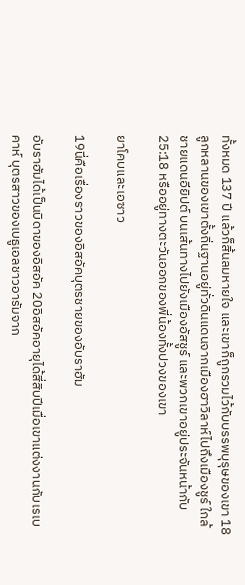ทั้งหมด 137 ปี แล้วก็สิ้นลมหายใจ และเขาก็ถูกรวมไว้กับบรรพบุรุษของเขา 18ลูกหลานของเขาตั้งถิ่นฐานอยู่ทั่วดินแดนจากเมืองฮาวิลาห์ไปถึงเมืองชูร์ ใกล้ชายแดนอียิปต์ บนเส้นทางไปยังเมืองอัสชูร์ และพวกเขาอยู่ประจันหน้ากับ25:18 หรืออยู่ทางตะวันออกของพี่น้องทั้งปวงของเขา

ยาโคบและเอซาว

19นี่คือเรื่องราวของอิสอัคบุตรชายของอับราฮัม

อับราฮัมได้เป็นบิดาของอิสอัค 20อิสอัคอายุได้สี่สิบปีเมื่อเขาแต่งงานกับเรเบคาห์ บุตรสาวของเบธูเอลชาวอารัมจาก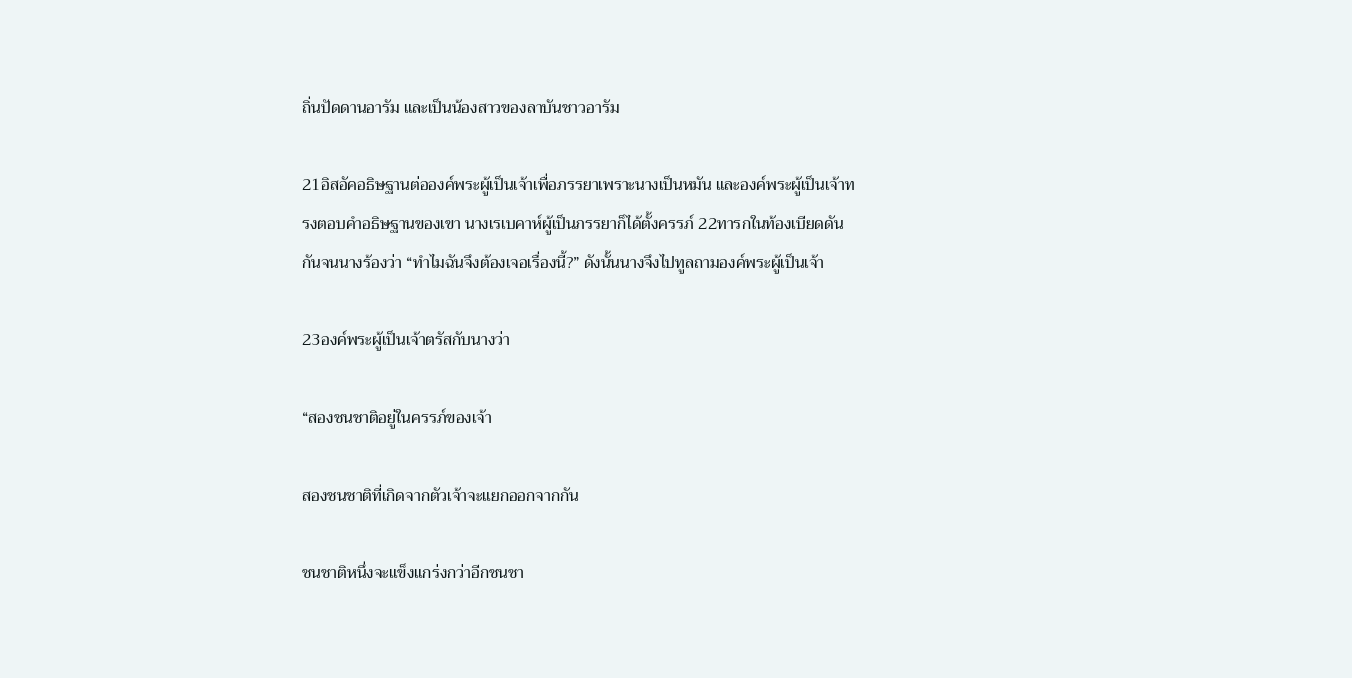ถิ่นปัดดานอารัม และเป็นน้องสาวของลาบันชาวอารัม

21อิสอัคอธิษฐานต่อองค์พระผู้เป็นเจ้าเพื่อภรรยาเพราะนางเป็นหมัน และองค์พระผู้เป็นเจ้าทรงตอบคำอธิษฐานของเขา นางเรเบคาห์ผู้เป็นภรรยาก็ได้ตั้งครรภ์ 22ทารกในท้องเบียดดันกันจนนางร้องว่า “ทำไมฉันจึงต้องเจอเรื่องนี้?” ดังนั้นนางจึงไปทูลถามองค์พระผู้เป็นเจ้า

23องค์พระผู้เป็นเจ้าตรัสกับนางว่า

“สองชนชาติอยู่ในครรภ์ของเจ้า

สองชนชาติที่เกิดจากตัวเจ้าจะแยกออกจากกัน

ชนชาติหนึ่งจะแข็งแกร่งกว่าอีกชนชา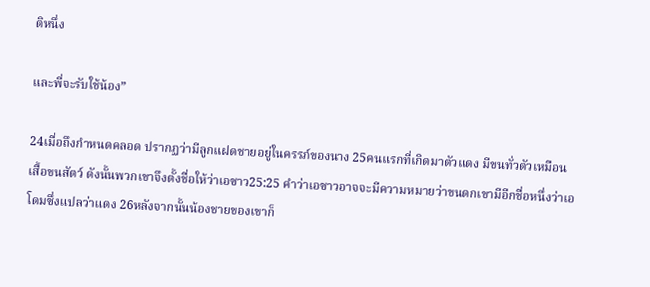ติหนึ่ง

และพี่จะรับใช้น้อง”

24เมื่อถึงกำหนดคลอด ปรากฏว่ามีลูกแฝดชายอยู่ในครรภ์ของนาง 25คนแรกที่เกิดมาตัวแดง มีขนทั่วตัวเหมือนเสื้อขนสัตว์ ดังนั้นพวกเขาจึงตั้งชื่อให้ว่าเอซาว25:25 คำว่าเอซาวอาจจะมีความหมายว่าขนดกเขามีอีกชื่อหนึ่งว่าเอโดมซึ่งแปลว่าแดง 26หลังจากนั้นน้องชายของเขาก็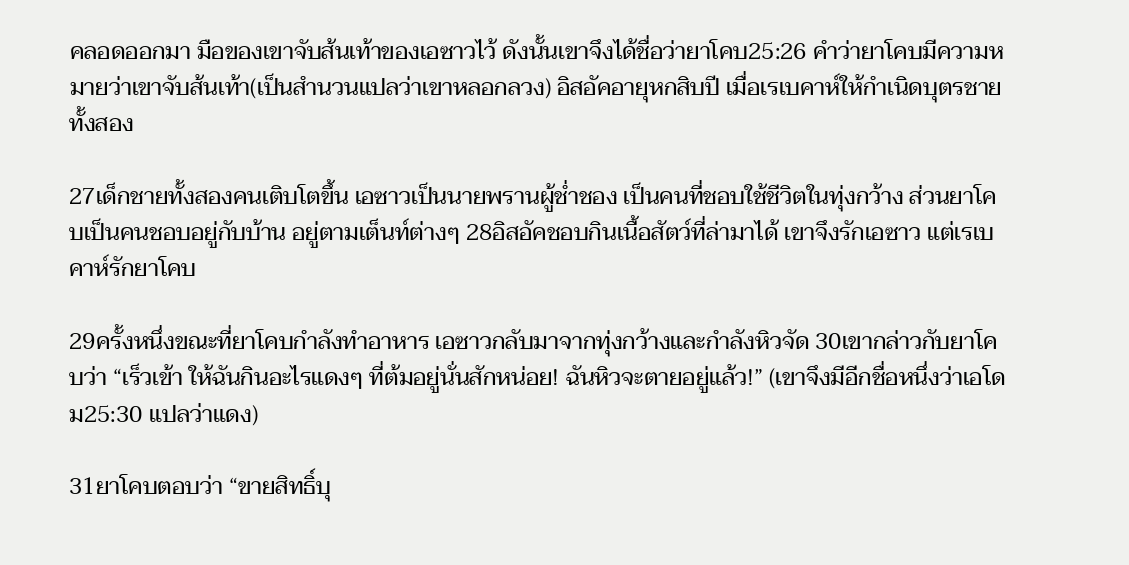คลอดออกมา มือของเขาจับส้นเท้าของเอซาวไว้ ดังนั้นเขาจึงได้ชื่อว่ายาโคบ25:26 คำว่ายาโคบมีความหมายว่าเขาจับส้นเท้า(เป็นสำนวนแปลว่าเขาหลอกลวง) อิสอัคอายุหกสิบปี เมื่อเรเบคาห์ให้กำเนิดบุตรชายทั้งสอง

27เด็กชายทั้งสองคนเติบโตขึ้น เอซาวเป็นนายพรานผู้ช่ำชอง เป็นคนที่ชอบใช้ชีวิตในทุ่งกว้าง ส่วนยาโคบเป็นคนชอบอยู่กับบ้าน อยู่ตามเต็นท์ต่างๆ 28อิสอัคชอบกินเนื้อสัตว์ที่ล่ามาได้ เขาจึงรักเอซาว แต่เรเบคาห์รักยาโคบ

29ครั้งหนึ่งขณะที่ยาโคบกำลังทำอาหาร เอซาวกลับมาจากทุ่งกว้างและกำลังหิวจัด 30เขากล่าวกับยาโคบว่า “เร็วเข้า ให้ฉันกินอะไรแดงๆ ที่ต้มอยู่นั่นสักหน่อย! ฉันหิวจะตายอยู่แล้ว!” (เขาจึงมีอีกชื่อหนึ่งว่าเอโดม25:30 แปลว่าแดง)

31ยาโคบตอบว่า “ขายสิทธิ์บุ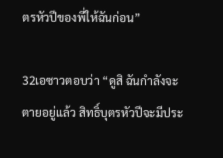ตรหัวปีของพี่ให้ฉันก่อน”

32เอซาวตอบว่า “ดูสิ ฉันกำลังจะตายอยู่แล้ว สิทธิ์บุตรหัวปีจะมีประ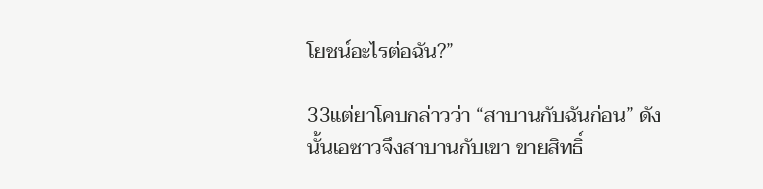โยชน์อะไรต่อฉัน?”

33แต่ยาโคบกล่าวว่า “สาบานกับฉันก่อน” ดังนั้นเอซาวจึงสาบานกับเขา ขายสิทธิ์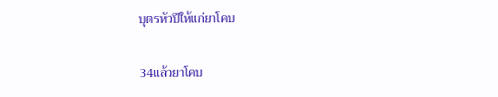บุตรหัวปีให้แก่ยาโคบ

34แล้วยาโคบ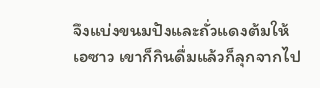จึงแบ่งขนมปังและถั่วแดงต้มให้เอซาว เขาก็กินดื่มแล้วก็ลุกจากไป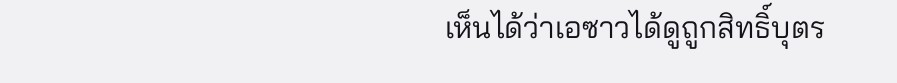เห็นได้ว่าเอซาวได้ดูถูกสิทธิ์บุตร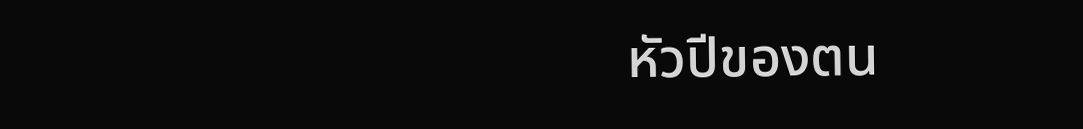หัวปีของตน